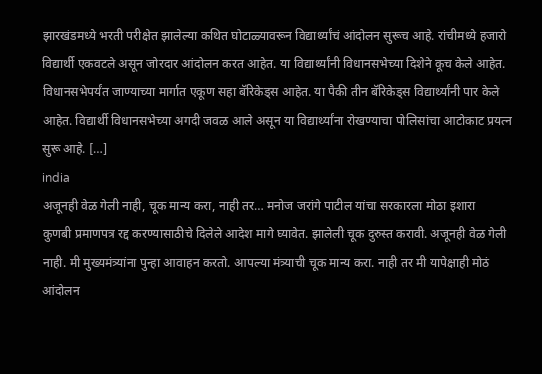झारखंडमध्ये भरती परीक्षेत झालेल्या कथित घोटाळ्यावरून विद्यार्थ्यांचं आंदोलन सुरूच आहे. रांचीमध्ये हजारो विद्यार्थी एकवटले असून जोरदार आंदोलन करत आहेत. या विद्यार्थ्यांनी विधानसभेच्या दिशेने कूच केले आहेत. विधानसभेपर्यंत जाण्याच्या मार्गात एकूण सहा बॅरिकेड्स आहेत. या पैकी तीन बॅरिकेड्स विद्यार्थ्यांनी पार केले आहेत. विद्यार्थी विधानसभेच्या अगदी जवळ आले असून या विद्यार्थ्यांना रोखण्याचा पोलिसांचा आटोकाट प्रयत्न सुरू आहे. […]
india
अजूनही वेळ गेली नाही, चूक मान्य करा, नाही तर… मनोज जरांगे पाटील यांचा सरकारला मोठा इशारा
कुणबी प्रमाणपत्र रद्द करण्यासाठीचे दिलेले आदेश मागे घ्यावेत. झालेली चूक दुरुस्त करावी. अजूनही वेळ गेली नाही. मी मुख्यमंत्र्यांना पुन्हा आवाहन करतो. आपल्या मंत्र्याची चूक मान्य करा. नाही तर मी यापेक्षाही मोठं आंदोलन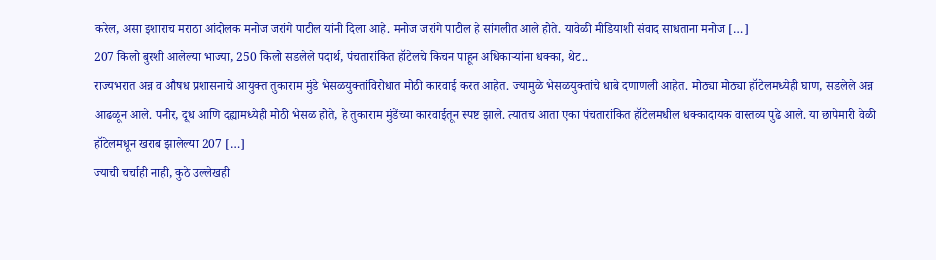करेल, असा इशाराच मराठा आंदोलक मनोज जरांगे पाटील यांनी दिला आहे. मनोज जरांगे पाटील हे सांगलीत आले होते. यावेळी मीडियाशी संवाद साधताना मनोज […]
207 किलो बुरशी आलेल्या भाज्या, 250 किलो सडलेले पदार्थ, पंचतारांकित हॉटेलचे किचन पाहून अधिकाऱ्यांना धक्का, थेट..
राज्यभरात अन्न व औषध प्रशासनाचे आयुक्त तुकाराम मुंडे भेसळयुक्तांविरोधात मोठी कारवाई करत आहेत. ज्यामुळे भेसळयुक्तांचे धाबे दणाणली आहेत. मोठ्या मोठ्या हॉटेलमध्येही घाण, सडलेले अन्न आढळून आले. पनीर, दूध आणि दह्यामध्येही मोठी भेसळ होते, हे तुकाराम मुंडेंच्या कारवाईतून स्पष्ट झाले. त्यातच आता एका पंचतारांकित हॉटेलमधील धक्कादायक वास्तव्य पुढे आले. या छापेमारी वेळी हॉटेलमधून खराब झालेल्या 207 […]
ज्याची चर्चाही नाही, कुठे उल्लेखही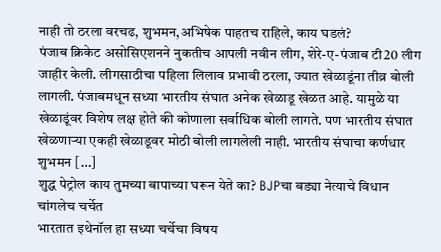नाही तो ठरला वरचढ, शुभमन,अभिषेक पाहतच राहिले, काय घडलं?
पंजाब क्रिकेट असोसिएशनने नुकतीच आपली नवीन लीग, शेरे-ए-पंजाब टी20 लीग जाहीर केली. लीगसाठीचा पहिला लिलाव प्रभावी ठरला, ज्यात खेळाडूंना तीव्र बोली लागली. पंजाबमधून सध्या भारतीय संघात अनेक खेळाडू खेळत आहे. यामुळे या खेळाडूंवर विशेष लक्ष होते की कोणाला सर्वाधिक बोली लागते. पण भारतीय संघात खेळणाऱ्या एकही खेळाडूवर मोठी बोली लागलेली नाही. भारतीय संघाचा कर्णधार शुभमन […]
शुद्ध पेट्रोल काय तुमच्या बापाच्या घरून येते का? BJPचा बड्या नेत्याचे विधान चांगलेच चर्चेत
भारतात इथेनॉल हा सध्या चर्चेचा विषय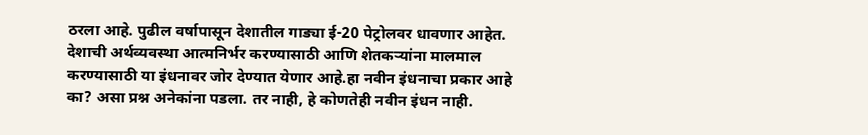ठरला आहे. पुढील वर्षापासून देशातील गाड्या ई-20 पेट्रोलवर धावणार आहेत. देशाची अर्थव्यवस्था आत्मनिर्भर करण्यासाठी आणि शेतकऱ्यांना मालमाल करण्यासाठी या इंधनावर जोर देण्यात येणार आहे.हा नवीन इंधनाचा प्रकार आहे का? असा प्रश्न अनेकांना पडला. तर नाही, हे कोणतेही नवीन इंधन नाही.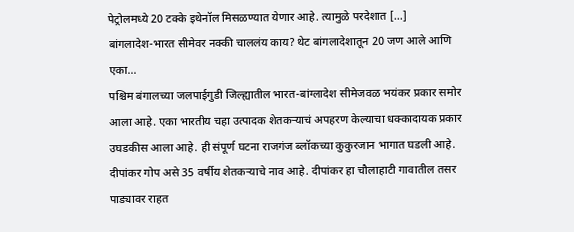पेट्रोलमध्ये 20 टक्के इथेनॉल मिसळण्यात येणार आहे. त्यामुळे परदेशात […]
बांगलादेश-भारत सीमेवर नक्की चाललंय काय? थेट बांगलादेशातून 20 जण आले आणि एका…
पश्चिम बंगालच्या जलपाईगुडी जिल्ह्यातील भारत-बांग्लादेश सीमेजवळ भयंकर प्रकार समोर आला आहे. एका भारतीय चहा उत्पादक शेतकऱ्याचं अपहरण केल्याचा धक्कादायक प्रकार उघडकीस आला आहे. ही संपूर्ण घटना राजगंज ब्लॉकच्या कुकुरजान भागात घडली आहे. दीपांकर गोप असे 35 वर्षीय शेतकऱ्याचे नाव आहे. दीपांकर हा चौलाहाटी गावातील तसर पाड्यावर राहत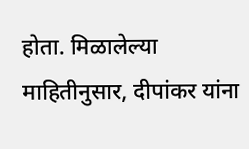होता. मिळालेल्या माहितीनुसार, दीपांकर यांना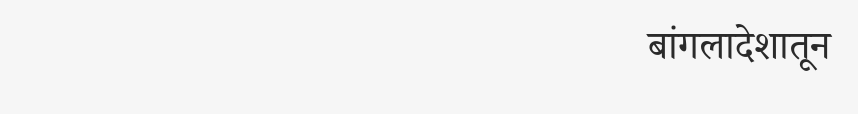बांगलादेशातून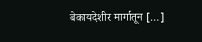बेकायदेशीर मार्गातून […]